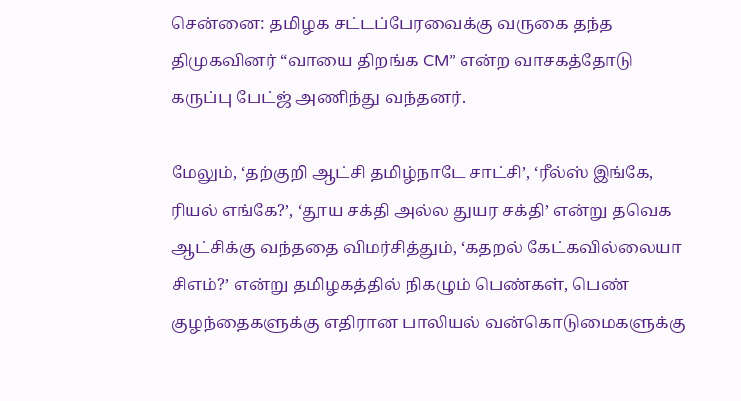சென்னை: தமிழக சட்டப்பேரவைக்கு வருகை தந்த திமுகவினர் “வாயை திறங்க CM” என்ற வாசகத்தோடு கருப்பு பேட்ஜ் அணிந்து வந்தனர்.

மேலும், ‘தற்குறி ஆட்சி தமிழ்நாடே சாட்சி’, ‘ரீல்ஸ் இங்கே, ரியல் எங்கே?’, ‘தூய சக்தி அல்ல துயர சக்தி’ என்று தவெக ஆட்சிக்கு வந்ததை விமர்சித்தும், ‘கதறல் கேட்கவில்லையா சிஎம்?’ என்று தமிழகத்தில் நிகழும் பெண்கள், பெண் குழந்தைகளுக்கு எதிரான பாலியல் வன்கொடுமைகளுக்கு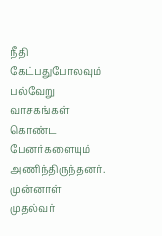நீதி கேட்பதுபோலவும் பல்வேறு வாசகங்கள் கொண்ட பேனர்களையும் அணிந்திருந்தனர். முன்னாள் முதல்வர்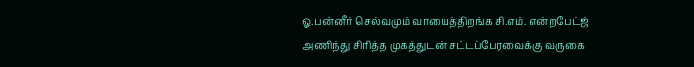ஓ.பன்னீர் செல்வமும் வாயைத்திறங்க சி.எம். என்றபேட்ஜ் அணிந்து சிரித்த முகத்துடன் சட்டப்பேரவைக்கு வருகை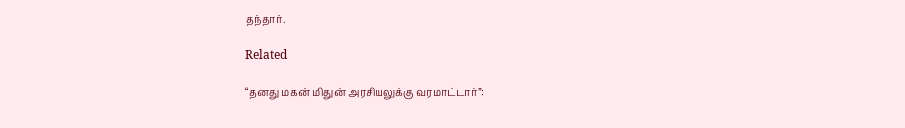தந்தார்.

Related

“தனது மகன் மிதுன் அரசியலுக்கு வரமாட்டார்”: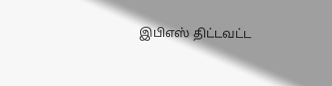இபிஎஸ் திட்டவட்ட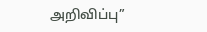அறிவிப்பு”